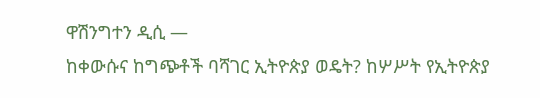ዋሽንግተን ዲሲ —
ከቀውሱና ከግጭቶች ባሻገር ኢትዮጵያ ወዴት? ከሦሥት የኢትዮጵያ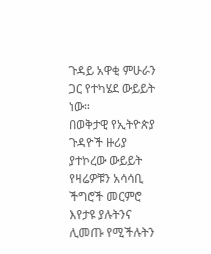ጉዳይ አዋቂ ምሁራን ጋር የተካሄደ ውይይት ነው።
በወቅታዊ የኢትዮጵያ ጉዳዮች ዙሪያ ያተኮረው ውይይት የዛሬዎቹን አሳሳቢ ችግሮች መርምሮ እየታዩ ያሉትንና ሊመጡ የሚችሉትን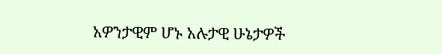አዎንታዊም ሆኑ አሉታዊ ሁኔታዎች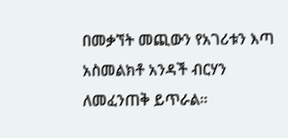በመቃኘት መጪውን የአገሪቱን እጣ አስመልክቶ አንዳች ብርሃን ለመፈንጠቅ ይጥራል።